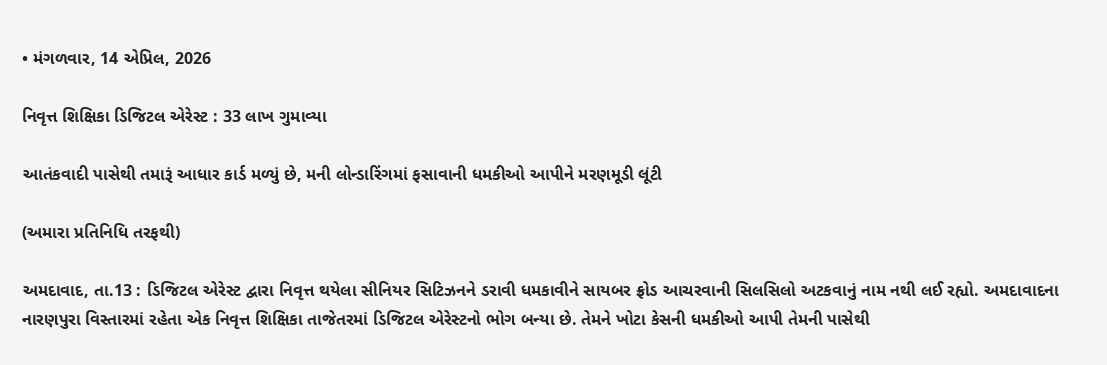• મંગળવાર, 14 એપ્રિલ, 2026

નિવૃત્ત શિક્ષિકા ડિજિટલ એરેસ્ટ : 33 લાખ ગુમાવ્યા

આતંકવાદી પાસેથી તમારૂં આધાર કાર્ડ મળ્યું છે, મની લોન્ડારિંગમાં ફસાવાની ધમકીઓ આપીને મરણમૂડી લૂંટી

(અમારા પ્રતિનિધિ તરફથી)

અમદાવાદ, તા.13 : ડિજિટલ એરેસ્ટ દ્વારા નિવૃત્ત થયેલા સીનિયર સિટિઝનને ડરાવી ધમકાવીને સાયબર ફ્રોડ આચરવાની સિલસિલો અટકવાનું નામ નથી લઈ રહ્યો. અમદાવાદના નારણપુરા વિસ્તારમાં રહેતા એક નિવૃત્ત શિક્ષિકા તાજેતરમાં ડિજિટલ એરેસ્ટનો ભોગ બન્યા છે. તેમને ખોટા કેસની ધમકીઓ આપી તેમની પાસેથી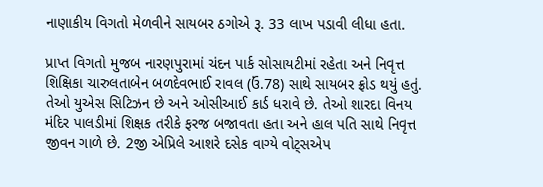નાણાકીય વિગતો મેળવીને સાયબર ઠગોએ રૂ. 33 લાખ પડાવી લીધા હતા.

પ્રાપ્ત વિગતો મુજબ નારણપુરામાં ચંદન પાર્ક સોસાયટીમાં રહેતા અને નિવૃત્ત શિક્ષિકા ચારુલતાબેન બળદેવભાઈ રાવલ (ઉં.78) સાથે સાયબર ફ્રોડ થયું હતું. તેઓ યુએસ સિટિઝન છે અને ઓસીઆઈ કાર્ડ ધરાવે છે. તેઓ શારદા વિનય મંદિર પાલડીમાં શિક્ષક તરીકે ફરજ બજાવતા હતા અને હાલ પતિ સાથે નિવૃત્ત જીવન ગાળે છે. 2જી એપ્રિલે આશરે દસેક વાગ્યે વોટ્સએપ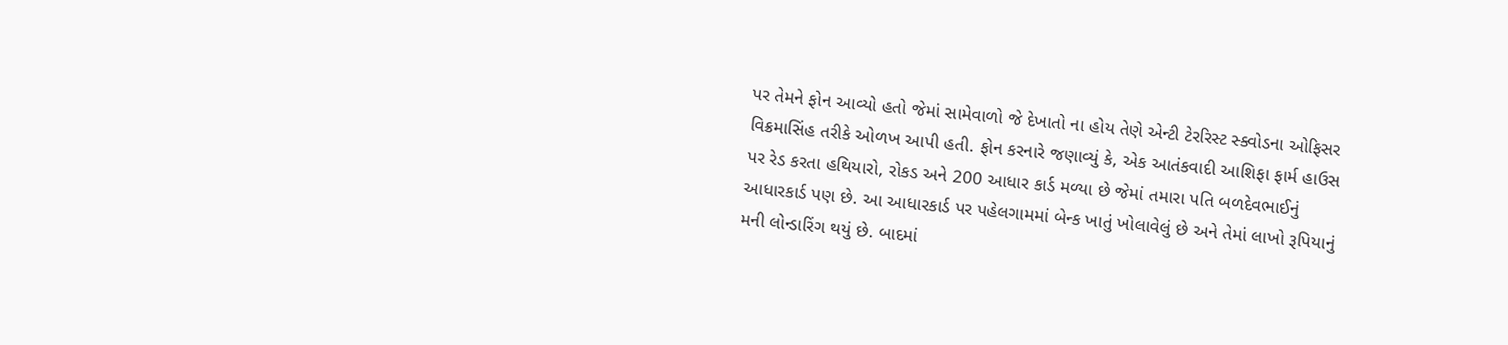પર તેમને ફોન આવ્યો હતો જેમાં સામેવાળો જે દેખાતો ના હોય તેણે એન્ટી ટેરરિસ્ટ સ્ક્વોડના ઓફિસર વિક્રમાસિંહ તરીકે ઓળખ આપી હતી. ફોન કરનારે જણાવ્યું કે, એક આતંકવાદી આશિફા ફાર્મ હાઉસ પર રેડ કરતા હથિયારો, રોકડ અને 200 આધાર કાર્ડ મળ્યા છે જેમાં તમારા પતિ બળદેવભાઈનું આધારકાર્ડ પણ છે. આ આધારકાર્ડ પર પહેલગામમાં બેન્ક ખાતું ખોલાવેલું છે અને તેમાં લાખો રૂપિયાનું મની લોન્ડારિંગ થયું છે. બાદમાં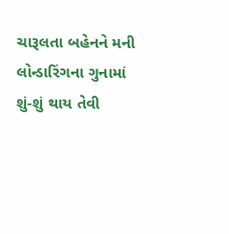ચારૂલતા બહેનને મની લોન્ડારિંગના ગુનામાં શું-શું થાય તેવી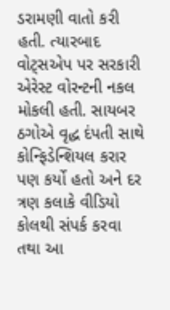ડરામણી વાતો કરી હતી. ત્યારબાદ વોટ્સએપ પર સરકારી એરેસ્ટ વોરન્ટની નકલ મોકલી હતી. સાયબર ઠગોએ વૃદ્ધ દંપતી સાથે કોન્ફિડેન્શિયલ કરાર પણ કર્યો હતો અને દર ત્રણ કલાકે વીડિયો કોલથી સંપર્ક કરવા તથા આ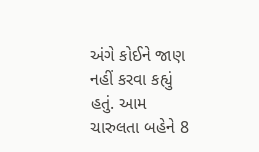અંગે કોઈને જાણ નહીં કરવા કહ્યું હતું. આમ ચારુલતા બહેને 8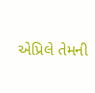એપ્રિલે તેમની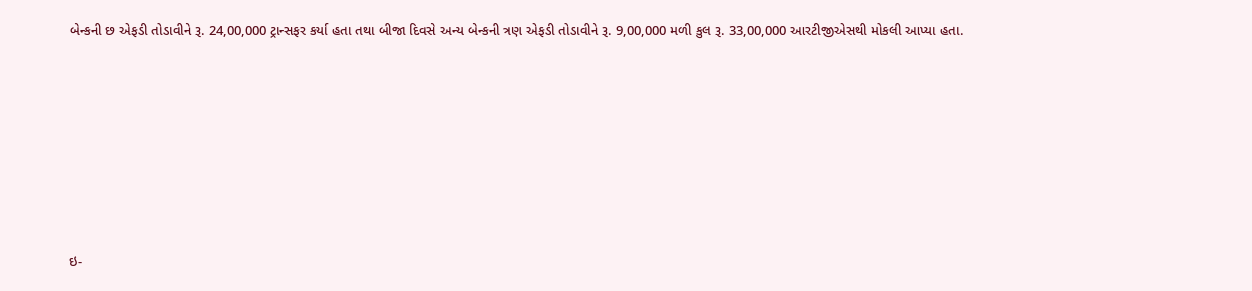બેન્કની છ એફડી તોડાવીને રૂ. 24,00,000 ટ્રાન્સફર કર્યા હતા તથા બીજા દિવસે અન્ય બેન્કની ત્રણ એફડી તોડાવીને રૂ. 9,00,000 મળી કુલ રૂ. 33,00,000 આરટીજીએસથી મોકલી આપ્યા હતા.











ઇ-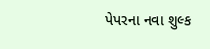પેપરના નવા શુલ્ક